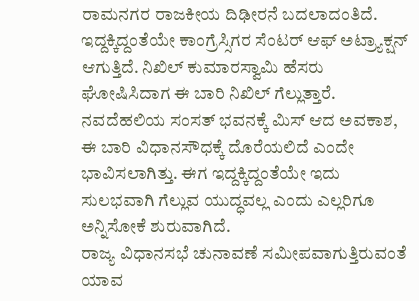ರಾಮನಗರ ರಾಜಕೀಯ ದಿಢೀರನೆ ಬದಲಾದಂತಿದೆ. ಇದ್ದಕ್ಕಿದ್ದಂತೆಯೇ ಕಾಂಗ್ರೆಸ್ಸಿಗರ ಸೆಂಟರ್ ಆಫ್ ಅಟ್ರ್ಯಾಕ್ಷನ್ ಆಗುತ್ತಿದೆ. ನಿಖಿಲ್ ಕುಮಾರಸ್ವಾಮಿ ಹೆಸರು ಘೋಷಿಸಿದಾಗ ಈ ಬಾರಿ ನಿಖಿಲ್ ಗೆಲ್ಲುತ್ತಾರೆ. ನವದೆಹಲಿಯ ಸಂಸತ್ ಭವನಕ್ಕೆ ಮಿಸ್ ಆದ ಅವಕಾಶ, ಈ ಬಾರಿ ವಿಧಾನಸೌಧಕ್ಕೆ ದೊರೆಯಲಿದೆ ಎಂದೇ ಭಾವಿಸಲಾಗಿತ್ತು. ಈಗ ಇದ್ದಕ್ಕಿದ್ದಂತೆಯೇ ಇದು ಸುಲಭವಾಗಿ ಗೆಲ್ಲುವ ಯುದ್ಧವಲ್ಲ ಎಂದು ಎಲ್ಲರಿಗೂ ಅನ್ನಿಸೋಕೆ ಶುರುವಾಗಿದೆ.
ರಾಜ್ಯ ವಿಧಾನಸಭೆ ಚುನಾವಣೆ ಸಮೀಪವಾಗುತ್ತಿರುವಂತೆ ಯಾವ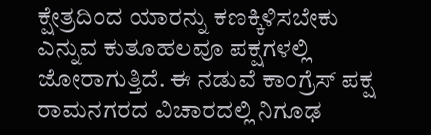ಕ್ಷೇತ್ರದಿಂದ ಯಾರನ್ನು ಕಣಕ್ಕಿಳಿಸಬೇಕು ಎನ್ನುವ ಕುತೂಹಲವೂ ಪಕ್ಷಗಳಲ್ಲಿ ಜೋರಾಗುತ್ತಿದೆ. ಈ ನಡುವೆ ಕಾಂಗ್ರೆಸ್ ಪಕ್ಷ ರಾಮನಗರದ ವಿಚಾರದಲ್ಲಿ ನಿಗೂಢ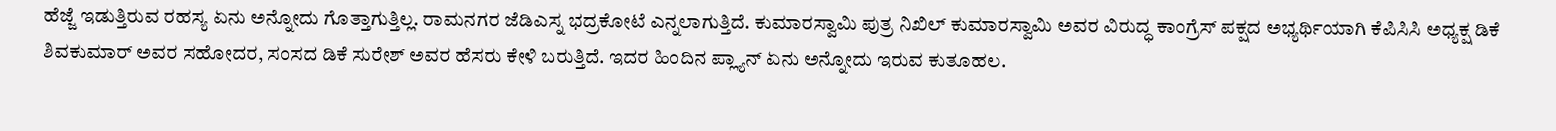ಹೆಜ್ಜೆ ಇಡುತ್ತಿರುವ ರಹಸ್ಯ ಏನು ಅನ್ನೋದು ಗೊತ್ತಾಗುತ್ತಿಲ್ಲ. ರಾಮನಗರ ಜೆಡಿಎಸ್ನ ಭದ್ರಕೋಟೆ ಎನ್ನಲಾಗುತ್ತಿದೆ. ಕುಮಾರಸ್ವಾಮಿ ಪುತ್ರ ನಿಖಿಲ್ ಕುಮಾರಸ್ವಾಮಿ ಅವರ ವಿರುದ್ಧ ಕಾಂಗ್ರೆಸ್ ಪಕ್ಷದ ಅಭ್ಯರ್ಥಿಯಾಗಿ ಕೆಪಿಸಿಸಿ ಅಧ್ಯಕ್ಷ ಡಿಕೆ ಶಿವಕುಮಾರ್ ಅವರ ಸಹೋದರ, ಸಂಸದ ಡಿಕೆ ಸುರೇಶ್ ಅವರ ಹೆಸರು ಕೇಳಿ ಬರುತ್ತಿದೆ. ಇದರ ಹಿಂದಿನ ಪ್ಲ್ಯಾನ್ ಏನು ಅನ್ನೋದು ಇರುವ ಕುತೂಹಲ.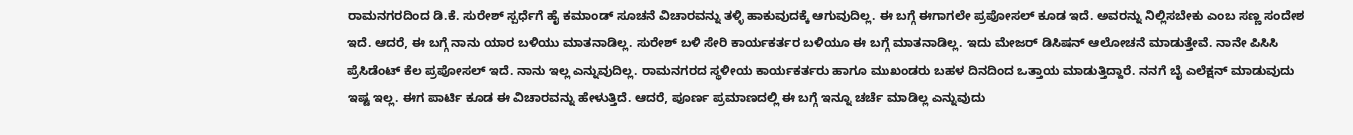ರಾಮನಗರದಿಂದ ಡಿ.ಕೆ. ಸುರೇಶ್ ಸ್ಪರ್ಧೆಗೆ ಹೈ ಕಮಾಂಡ್ ಸೂಚನೆ ವಿಚಾರವನ್ನು ತಳ್ಳಿ ಹಾಕುವುದಕ್ಕೆ ಆಗುವುದಿಲ್ಲ. ಈ ಬಗ್ಗೆ ಈಗಾಗಲೇ ಪ್ರಪೋಸಲ್ ಕೂಡ ಇದೆ. ಅವರನ್ನು ನಿಲ್ಲಿಸಬೇಕು ಎಂಬ ಸಣ್ಣ ಸಂದೇಶ ಇದೆ. ಆದರೆ, ಈ ಬಗ್ಗೆ ನಾನು ಯಾರ ಬಳಿಯು ಮಾತನಾಡಿಲ್ಲ. ಸುರೇಶ್ ಬಳಿ ಸೇರಿ ಕಾರ್ಯಕರ್ತರ ಬಳಿಯೂ ಈ ಬಗ್ಗೆ ಮಾತನಾಡಿಲ್ಲ. ಇದು ಮೇಜರ್ ಡಿಸಿಷನ್ ಆಲೋಚನೆ ಮಾಡುತ್ತೇವೆ. ನಾನೇ ಪಿಸಿಸಿ ಪ್ರೆಸಿಡೆಂಟ್ ಕೆಲ ಪ್ರಪೋಸಲ್ ಇದೆ. ನಾನು ಇಲ್ಲ ಎನ್ನುವುದಿಲ್ಲ. ರಾಮನಗರದ ಸ್ಥಳೀಯ ಕಾರ್ಯಕರ್ತರು ಹಾಗೂ ಮುಖಂಡರು ಬಹಳ ದಿನದಿಂದ ಒತ್ತಾಯ ಮಾಡುತ್ತಿದ್ದಾರೆ. ನನಗೆ ಬೈ ಎಲೆಕ್ಷನ್ ಮಾಡುವುದು ಇಷ್ಟ ಇಲ್ಲ. ಈಗ ಪಾರ್ಟಿ ಕೂಡ ಈ ವಿಚಾರವನ್ನು ಹೇಳುತ್ತಿದೆ. ಆದರೆ, ಪೂರ್ಣ ಪ್ರಮಾಣದಲ್ಲಿ ಈ ಬಗ್ಗೆ ಇನ್ನೂ ಚರ್ಚೆ ಮಾಡಿಲ್ಲ ಎನ್ನುವುದು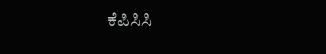ಕೆಪಿಸಿಸಿ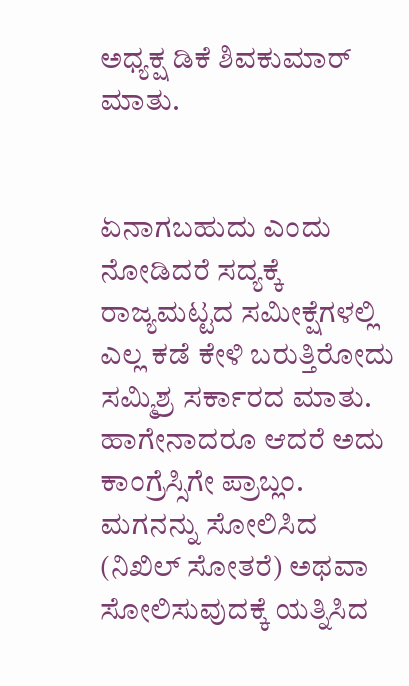ಅಧ್ಯಕ್ಷ ಡಿಕೆ ಶಿವಕುಮಾರ್ ಮಾತು.


ಏನಾಗಬಹುದು ಎಂದು ನೋಡಿದರೆ ಸದ್ಯಕ್ಕೆ ರಾಜ್ಯಮಟ್ಟದ ಸಮೀಕ್ಷೆಗಳಲ್ಲಿ ಎಲ್ಲ ಕಡೆ ಕೇಳಿ ಬರುತ್ತಿರೋದು ಸಮ್ಮಿಶ್ರ ಸರ್ಕಾರದ ಮಾತು. ಹಾಗೇನಾದರೂ ಆದರೆ ಅದು ಕಾಂಗ್ರೆಸ್ಸಿಗೇ ಪ್ರಾಬ್ಲಂ. ಮಗನನ್ನು ಸೋಲಿಸಿದ (ನಿಖಿಲ್ ಸೋತರೆ) ಅಥವಾ ಸೋಲಿಸುವುದಕ್ಕೆ ಯತ್ನಿಸಿದ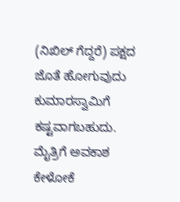(ನಿಖಿಲ್ ಗೆದ್ದರೆ) ಪಕ್ಷದ ಜೊತೆ ಹೋಗುವುದು ಕುಮಾರಸ್ವಾಮಿಗೆ ಕಷ್ಟವಾಗಬಹುದು. ಮೈತ್ರಿಗೆ ಅವಕಾಶ ಕೇಳೋಕೆ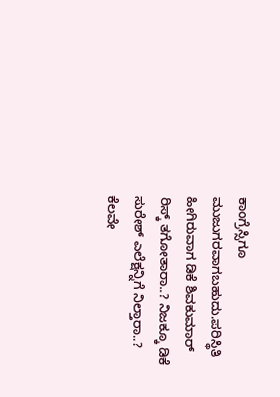ಕಾಂಗ್ರೆಸ್ಸಿಗೂ ಮುಜುಗರವಾಗಬಹುದು.ಪರಿಸ್ಥಿತಿ ಹೀಗಿರುವಾಗ ಡಿಕೆ ಶಿವಕುಮಾರ್ ರಿಸ್ಕ್ ತಗೋತಾರಾ..? ನಿಜಕ್ಕೂ ಡಿಕೆ ಸುರೇಶ್ ಎಲೆಕ್ಷನ್ನಿಗೆ ನಿಲ್ತಾರಾ..? ಕೆಲವೇ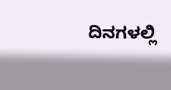ದಿನಗಳಲ್ಲಿ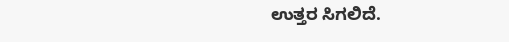ಉತ್ತರ ಸಿಗಲಿದೆ.